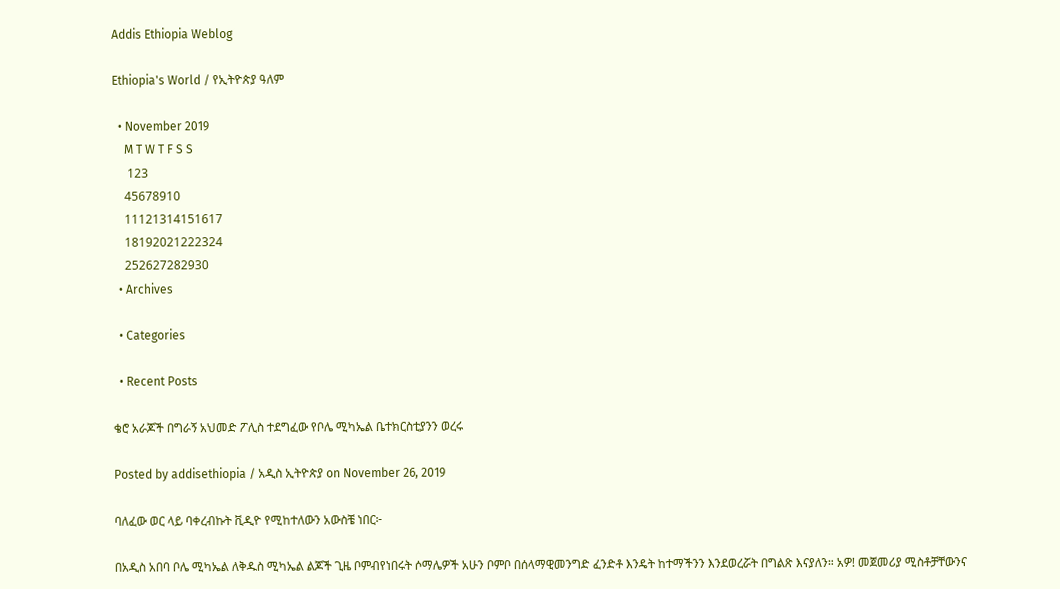Addis Ethiopia Weblog

Ethiopia's World / የኢትዮጵያ ዓለም

  • November 2019
    M T W T F S S
     123
    45678910
    11121314151617
    18192021222324
    252627282930
  • Archives

  • Categories

  • Recent Posts

ቄሮ አራጆች በግራኝ አህመድ ፖሊስ ተደግፈው የቦሌ ሚካኤል ቤተክርስቲያንን ወረሩ

Posted by addisethiopia / አዲስ ኢትዮጵያ on November 26, 2019

ባለፈው ወር ላይ ባቀረብኩት ቪዲዮ የሚከተለውን አውስቼ ነበር፦

በአዲስ አበባ ቦሌ ሚካኤል ለቅዱስ ሚካኤል ልጆች ጊዜ ቦምብየነበሩት ሶማሌዎች አሁን ቦምቦ በሰላማዊመንግድ ፈንድቶ እንዴት ከተማችንን እንደወረሯት በግልጽ እናያለን። አዎ! መጀመሪያ ሚስቶቻቸውንና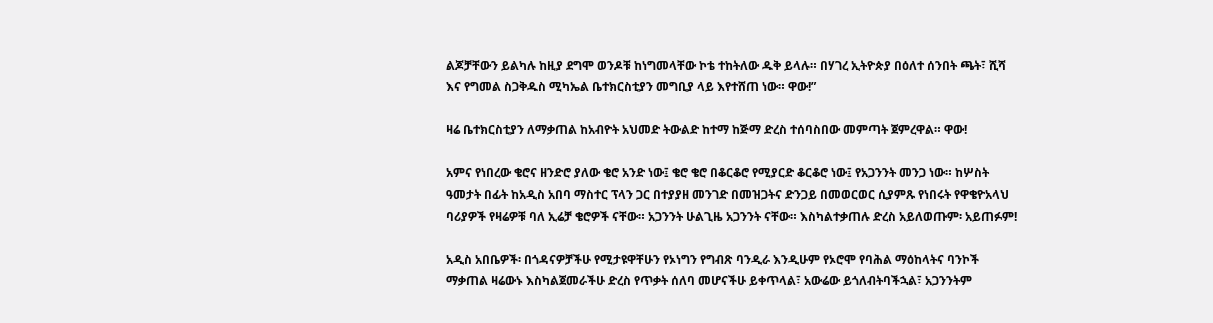ልጆቻቸውን ይልካሉ ከዚያ ደግሞ ወንዶቹ ከነግመላቸው ኮቴ ተከትለው ዱቅ ይላሉ። በሃገረ ኢትዮጵያ በዕለተ ሰንበት ጫት፣ ሺሻ እና የግመል ስጋቅዱስ ሚካኤል ቤተክርስቲያን መግቢያ ላይ እየተሸጠ ነው። ዋው!”

ዛሬ ቤተክርስቲያን ለማቃጠል ከአብዮት አህመድ ትውልድ ከተማ ከጅማ ድረስ ተሰባስበው መምጣት ጀምረዋል። ዋው!

አምና የነበረው ቄሮና ዘንድሮ ያለው ቄሮ አንድ ነው፤ ቄሮ ቄሮ በቆርቆሮ የሚያርድ ቆርቆሮ ነው፤ የአጋንንት መንጋ ነው። ከሦስት ዓመታት በፊት ከአዲስ አበባ ማስተር ፕላን ጋር በተያያዘ መንገድ በመዝጋትና ድንጋይ በመወርወር ሲያምጹ የነበሩት የዋቄዮአላህ ባሪያዎች የዛሬዎቹ ባለ ኢሬቻ ቄሮዎች ናቸው። አጋንንት ሁልጊዜ አጋንንት ናቸው። እስካልተቃጠሉ ድረስ አይለወጡም፡ አይጠፉም!

አዲስ አበቤዎች፡ በጎዳናዎቻችሁ የሚታዩዋቸሁን የኦነግን የግብጽ ባንዲራ እንዲሁም የኦሮሞ የባሕል ማዕከላትና ባንኮች ማቃጠል ዛሬውኑ እስካልጀመራችሁ ድረስ የጥቃት ሰለባ መሆናችሁ ይቀጥላል፣ አውሬው ይጎለብትባችኋል፣ አጋንንትም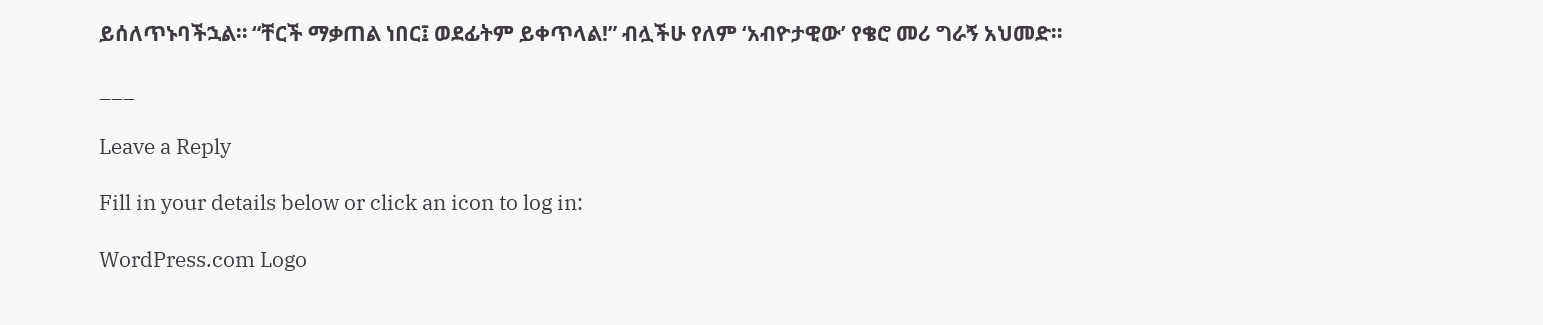ይሰለጥኑባችኋል። “ቸርች ማቃጠል ነበር፤ ወደፊትም ይቀጥላል!” ብሏችሁ የለም ‘አብዮታዊው’ የቄሮ መሪ ግራኝ አህመድ።

___

Leave a Reply

Fill in your details below or click an icon to log in:

WordPress.com Logo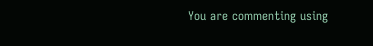You are commenting using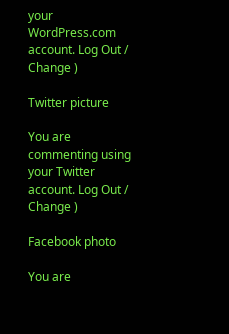your WordPress.com account. Log Out /  Change )

Twitter picture

You are commenting using your Twitter account. Log Out /  Change )

Facebook photo

You are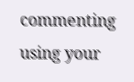commenting using your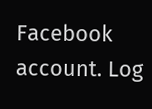Facebook account. Log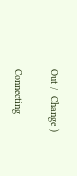Out /  Change )

Connecting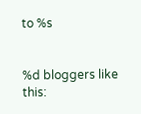to %s


%d bloggers like this: